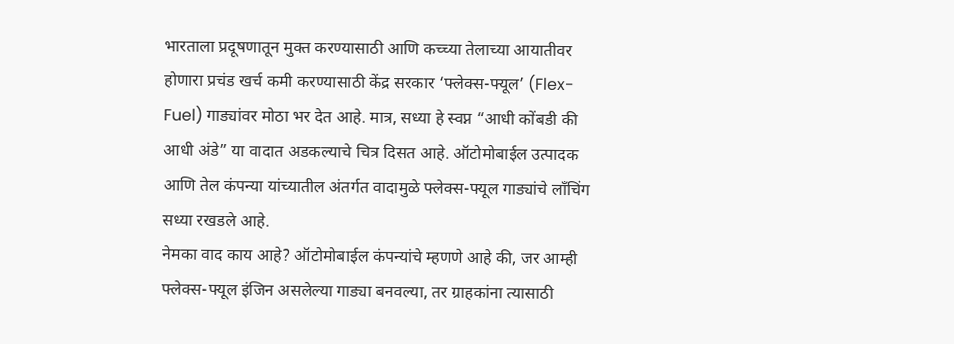भारताला प्रदूषणातून मुक्त करण्यासाठी आणि कच्च्या तेलाच्या आयातीवर होणारा प्रचंड खर्च कमी करण्यासाठी केंद्र सरकार ‘फ्लेक्स-फ्यूल’ (Flex-Fuel) गाड्यांवर मोठा भर देत आहे. मात्र, सध्या हे स्वप्न “आधी कोंबडी की आधी अंडे” या वादात अडकल्याचे चित्र दिसत आहे. ऑटोमोबाईल उत्पादक आणि तेल कंपन्या यांच्यातील अंतर्गत वादामुळे फ्लेक्स-फ्यूल गाड्यांचे लाँचिंग सध्या रखडले आहे.
नेमका वाद काय आहे? ऑटोमोबाईल कंपन्यांचे म्हणणे आहे की, जर आम्ही फ्लेक्स-फ्यूल इंजिन असलेल्या गाड्या बनवल्या, तर ग्राहकांना त्यासाठी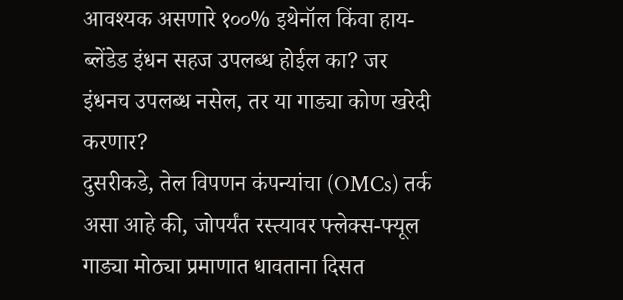आवश्यक असणारे १००% इथेनॉल किंवा हाय-ब्लेंडेड इंधन सहज उपलब्ध होईल का? जर इंधनच उपलब्ध नसेल, तर या गाड्या कोण खरेदी करणार?
दुसरीकडे, तेल विपणन कंपन्यांचा (OMCs) तर्क असा आहे की, जोपर्यंत रस्त्यावर फ्लेक्स-फ्यूल गाड्या मोठ्या प्रमाणात धावताना दिसत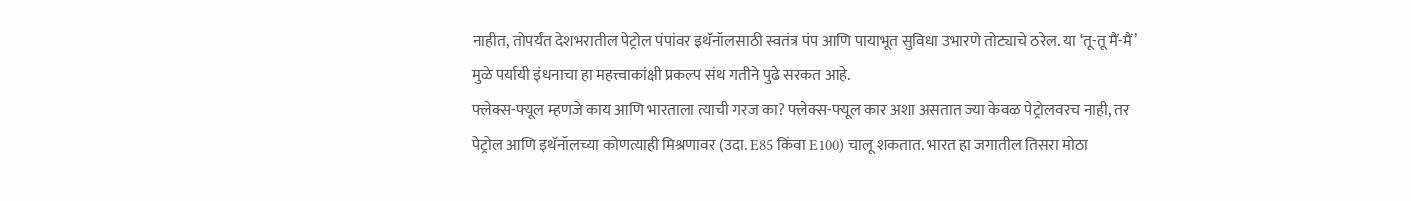नाहीत, तोपर्यंत देशभरातील पेट्रोल पंपांवर इथॅनॉलसाठी स्वतंत्र पंप आणि पायाभूत सुविधा उभारणे तोट्याचे ठरेल. या ‘तू-तू मैं-मैं’ मुळे पर्यायी इंधनाचा हा महत्त्वाकांक्षी प्रकल्प संथ गतीने पुढे सरकत आहे.
फ्लेक्स-फ्यूल म्हणजे काय आणि भारताला त्याची गरज का? फ्लेक्स-फ्यूल कार अशा असतात ज्या केवळ पेट्रोलवरच नाही, तर पेट्रोल आणि इथॅनॉलच्या कोणत्याही मिश्रणावर (उदा. E85 किंवा E100) चालू शकतात. भारत हा जगातील तिसरा मोठा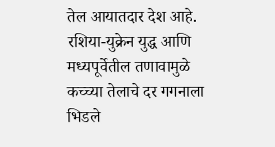तेल आयातदार देश आहे. रशिया-युक्रेन युद्ध आणि मध्यपूर्वेतील तणावामुळे कच्च्या तेलाचे दर गगनाला भिडले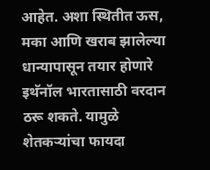आहेत. अशा स्थितीत ऊस, मका आणि खराब झालेल्या धान्यापासून तयार होणारे इथॅनॉल भारतासाठी वरदान ठरू शकते. यामुळे शेतकऱ्यांचा फायदा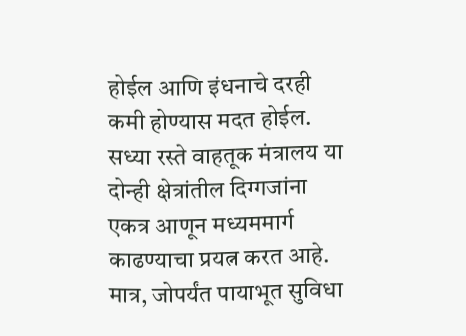होईल आणि इंधनाचे दरही कमी होण्यास मदत होईल.
सध्या रस्ते वाहतूक मंत्रालय या दोन्ही क्षेत्रांतील दिग्गजांना एकत्र आणून मध्यममार्ग काढण्याचा प्रयत्न करत आहे. मात्र, जोपर्यंत पायाभूत सुविधा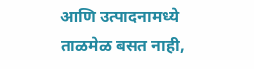आणि उत्पादनामध्ये ताळमेळ बसत नाही,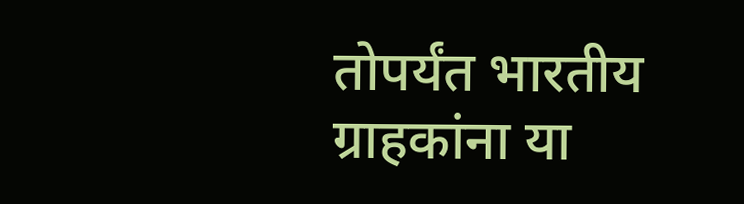तोपर्यंत भारतीय ग्राहकांना या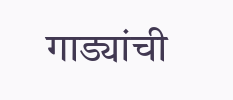गाड्यांची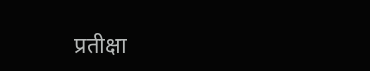प्रतीक्षा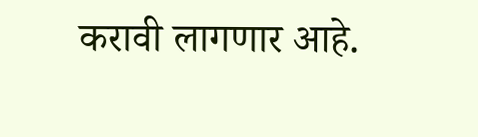करावी लागणार आहे.